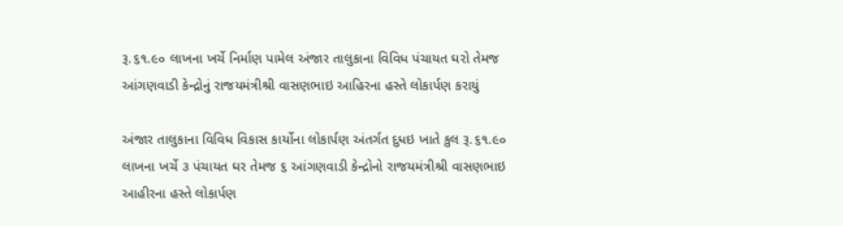રૂ.૬૧.૯૦ લાખના ખર્ચે નિર્માણ પામેલ અંજાર તાલુકાના વિવિધ પંચાયત ઘરો તેમજ આંગણવાડી કેન્દ્રોનું રાજયમંત્રીશ્રી વાસણભાઇ આહિરના હસ્તે લોકાર્પણ કરાયું

અંજાર તાલુકાના વિવિધ વિકાસ કાર્યોના લોકાર્પણ અંતર્ગત દુધઇ ખાતે કુલ રૂ.૬૧.૯૦ લાખના ખર્ચે ૩ પંચાયત ઘર તેમજ ૬ આંગણવાડી કેન્દ્રોનો રાજયમંત્રીશ્રી વાસણભાઇ આહીરના હસ્તે લોકાર્પણ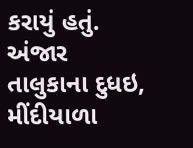કરાયું હતું. અંજાર તાલુકાના દુધઇ, મીંદીયાળા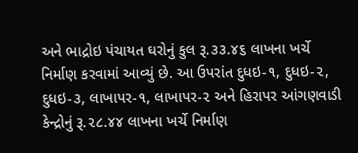અને ભાદ્રોઇ પંચાયત ઘરોનું કુલ રૂ.૩૩.૪૬ લાખના ખર્ચે નિર્માણ કરવામાં આવ્યું છે. આ ઉપરાંત દુધઇ-૧, દુધઇ-૨, દુધઇ-૩, લાખાપર-૧, લાખાપર-૨ અને હિરાપર આંગણવાડી કેન્દ્રોનું રૂ.૨૮.૪૪ લાખના ખર્ચે નિર્માણ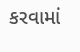કરવામાં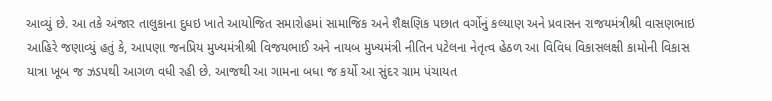આવ્યું છે. આ તકે અંજાર તાલુકાના દુધઇ ખાતે આયોજિત સમારોહમાં સામાજિક અને શૈક્ષણિક પછાત વર્ગોનું કલ્યાણ અને પ્રવાસન રાજયમંત્રીશ્રી વાસણભાઇ આહિરે જણાવ્યું હતું કે, આપણા જનપ્રિય મુખ્યમંત્રીશ્રી વિજયભાઈ અને નાયબ મુખ્યમંત્રી નીતિન પટેલના નેતૃત્વ હેઠળ આ વિવિધ વિકાસલક્ષી કામોની વિકાસ યાત્રા ખૂબ જ ઝડપથી આગળ વધી રહી છે. આજથી આ ગામના બધા જ કર્યો આ સુંદર ગ્રામ પંચાયત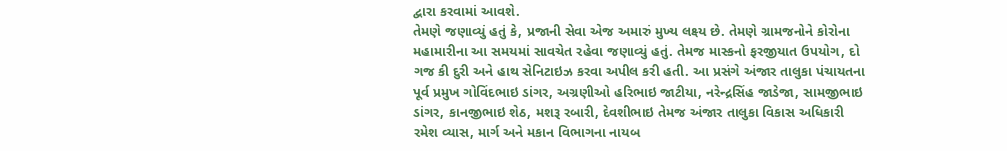દ્વારા કરવામાં આવશે.
તેમણે જણાવ્યું હતું કે, પ્રજાની સેવા એજ અમારું મુખ્ય લક્ષ્ય છે. તેમણે ગ્રામજનોને કોરોના મહામારીના આ સમયમાં સાવચેત રહેવા જણાવ્યું હતું. તેમજ માસ્કનો ફરજીયાત ઉપયોગ, દો ગજ કી દુરી અને હાથ સેનિટાઇઝ કરવા અપીલ કરી હતી. આ પ્રસંગે અંજાર તાલુકા પંચાયતના પૂર્વ પ્રમુખ ગોવિંદભાઇ ડાંગર, અગ્રણીઓ હરિભાઇ જાટીયા, નરેન્દ્રસિંહ જાડેજા, સામજીભાઇ ડાંગર, કાનજીભાઇ શેઠ, મશરૂ રબારી, દેવશીભાઇ તેમજ અંજાર તાલુકા વિકાસ અધિકારી રમેશ વ્યાસ, માર્ગ અને મકાન વિભાગના નાયબ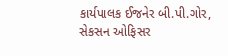કાર્યપાલક ઈજનેર બી.પી.ગોર, સેકસન ઓફિસર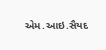એમ.આઇ.સૈયદ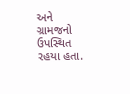અને ગ્રામજનો ઉપસ્થિત રહયા હતા.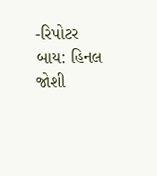-રિપોટર બાય: હિનલ જોશી